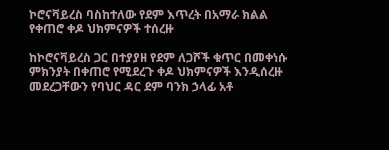ኮሮናቫይረስ ባስከተለው የደም እጥረት በአማራ ክልል የቀጠሮ ቀዶ ህክምናዎች ተሰረዙ

ከኮሮናቫይረስ ጋር በተያያዘ የደም ለጋሾች ቁጥር በመቀነሱ ምክንያት በቀጠሮ የሚደረጉ ቀዶ ህክምናዎች እንዲሰረዙ መደረጋቸውን የባህር ዳር ደም ባንክ ኃላፊ አቶ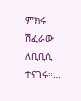ምክሩ ሽፈራው ለቢቢሲ ተናገሩ።…